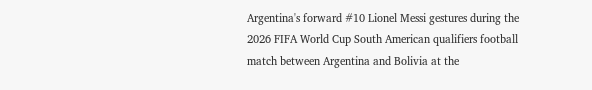Argentina's forward #10 Lionel Messi gestures during the 2026 FIFA World Cup South American qualifiers football match between Argentina and Bolivia at the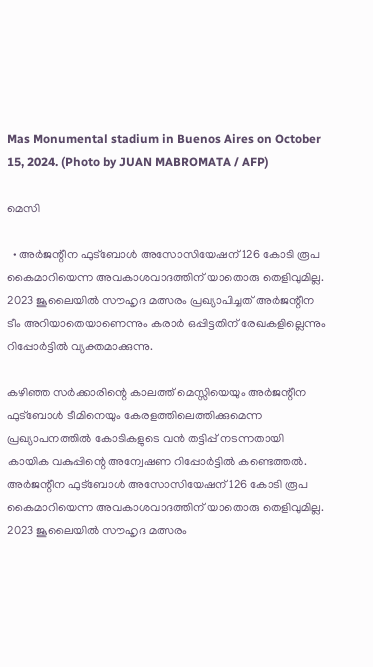Mas Monumental stadium in Buenos Aires on October 15, 2024. (Photo by JUAN MABROMATA / AFP)

മെസി

  • അർജന്റീന ഫുട്ബോൾ അസോസിയേഷന് 126 കോടി രൂപ കൈമാറിയെന്ന അവകാശവാദത്തിന് യാതൊരു തെളിവുമില്ല. 2023 ജൂലൈയിൽ സൗഹൃദ മത്സരം പ്രഖ്യാപിച്ചത് അർജന്റീന ടീം അറിയാതെയാണെന്നും കരാർ ഒപ്പിട്ടതിന് രേഖകളില്ലെന്നും റിപ്പോർട്ടിൽ വ്യക്തമാക്കുന്നു.

കഴിഞ്ഞ സർക്കാരിന്റെ കാലത്ത് മെസ്സിയെയും അർജന്റീന ഫുട്ബോൾ ടീമിനെയും കേരളത്തിലെത്തിക്കുമെന്ന പ്രഖ്യാപനത്തിൽ കോടികളുടെ വൻ തട്ടിപ്പ് നടന്നതായി കായിക വകുപ്പിന്റെ അന്വേഷണ റിപ്പോർട്ടിൽ കണ്ടെത്തൽ. അർജന്റീന ഫുട്ബോൾ അസോസിയേഷന് 126 കോടി രൂപ കൈമാറിയെന്ന അവകാശവാദത്തിന് യാതൊരു തെളിവുമില്ല. 2023 ജൂലൈയിൽ സൗഹൃദ മത്സരം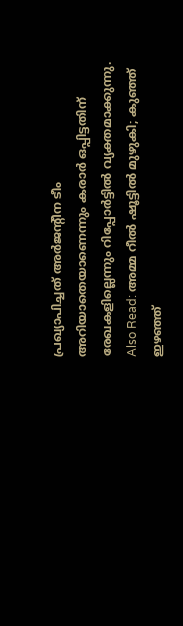പ്രഖ്യാപിച്ചത് അർജന്റീന ടീം അറിയാതെയാണെന്നും കരാർ ഒപ്പിട്ടതിന് രേഖകളില്ലെന്നും റിപ്പോർട്ടിൽ വ്യക്തമാക്കുന്നു.  Also Read: അമ്മ റീല്‍ ഷൂട്ടില്‍ മുഴുകി; കുഞ്ഞ് ഇഴഞ്ഞ്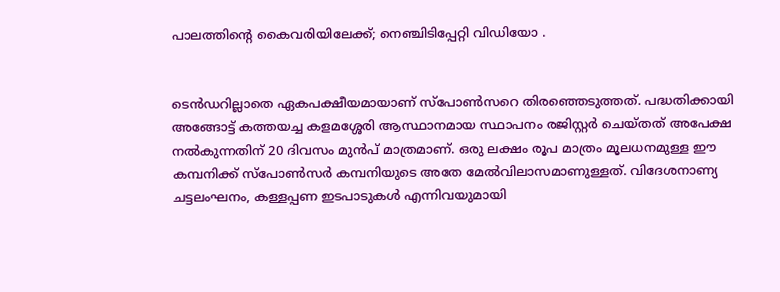പാലത്തിന്‍റെ കൈവരിയിലേക്ക്; നെഞ്ചിടിപ്പേറ്റി വിഡിയോ .


ടെൻഡറില്ലാതെ ഏകപക്ഷീയമായാണ് സ്പോൺസറെ തിരഞ്ഞെടുത്തത്. പദ്ധതിക്കായി അങ്ങോട്ട് കത്തയച്ച കളമശ്ശേരി ആസ്ഥാനമായ സ്ഥാപനം രജിസ്റ്റർ ചെയ്തത് അപേക്ഷ നൽകുന്നതിന് 20 ദിവസം മുൻപ് മാത്രമാണ്. ഒരു ലക്ഷം രൂപ മാത്രം മൂലധനമുള്ള ഈ കമ്പനിക്ക് സ്പോൺസർ കമ്പനിയുടെ അതേ മേൽവിലാസമാണുള്ളത്. വിദേശനാണ്യ ചട്ടലംഘനം, കള്ളപ്പണ ഇടപാടുകൾ എന്നിവയുമായി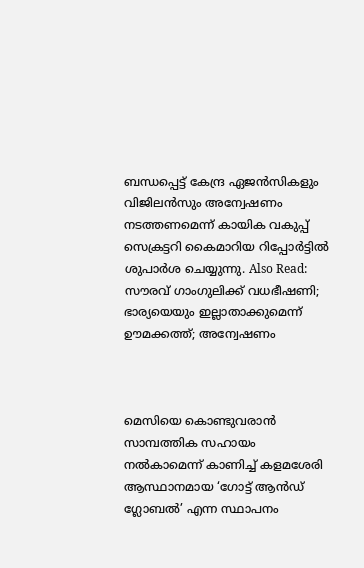ബന്ധപ്പെട്ട് കേന്ദ്ര ഏജൻസികളും വിജിലൻസും അന്വേഷണം നടത്തണമെന്ന് കായിക വകുപ്പ് സെക്രട്ടറി കൈമാറിയ റിപ്പോർട്ടിൽ ശുപാർശ ചെയ്യുന്നു. Also Read: സൗരവ് ഗാംഗുലിക്ക് വധഭീഷണി; ഭാര്യയെയും ഇല്ലാതാക്കുമെന്ന് ഊമക്കത്ത്; അന്വേഷണം



മെസിയെ കൊണ്ടുവരാന്‍ സാമ്പത്തിക സഹായം നല്‍കാമെന്ന് കാണിച്ച് കളമശേരി ആസ്ഥാനമായ ‘ഗോട്ട് ആന്‍ഡ് ഗ്ലോബല്‍’ എന്ന സ്ഥാപനം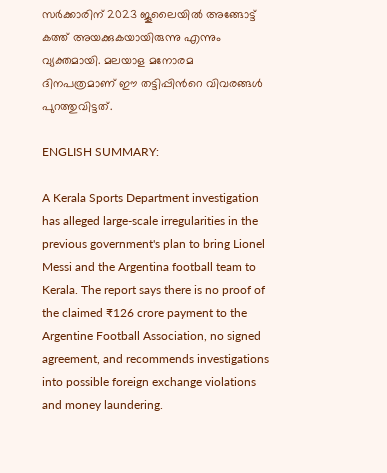സര്‍ക്കാരിന് 2023 ജൂലൈയില്‍ അങ്ങോട്ട് കത്ത് അയക്കുകയായിരുന്നു എന്നും വ്യക്തമായി. മലയാള മനോരമ ദിനപത്രമാണ് ഈ തട്ടിപ്പിന്‍റെ വിവരങ്ങള്‍ പുറത്തുവിട്ടത്.

ENGLISH SUMMARY:

A Kerala Sports Department investigation has alleged large-scale irregularities in the previous government's plan to bring Lionel Messi and the Argentina football team to Kerala. The report says there is no proof of the claimed ₹126 crore payment to the Argentine Football Association, no signed agreement, and recommends investigations into possible foreign exchange violations and money laundering.